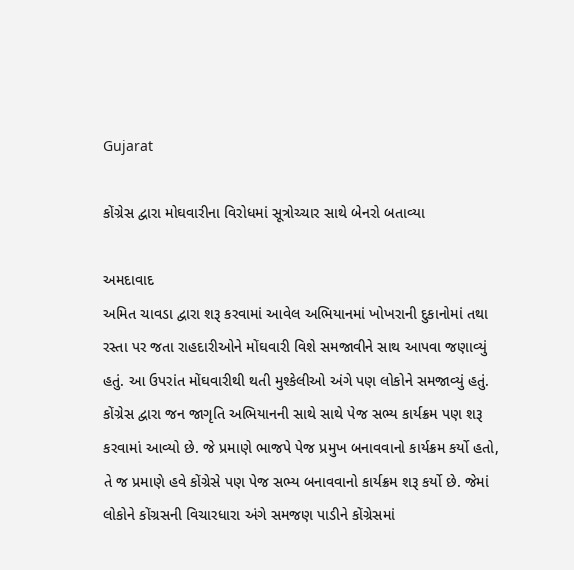Gujarat

કોંગ્રેસ દ્વારા મોઘવારીના વિરોધમાં સૂત્રોચ્ચાર સાથે બેનરો બતાવ્યા

અમદાવાદ
અમિત ચાવડા દ્વારા શરૂ કરવામાં આવેલ અભિયાનમાં ખોખરાની દુકાનોમાં તથા રસ્તા પર જતા રાહદારીઓને મોંઘવારી વિશે સમજાવીને સાથ આપવા જણાવ્યું હતું. આ ઉપરાંત મોંઘવારીથી થતી મુશ્કેલીઓ અંગે પણ લોકોને સમજાવ્યું હતું. કોંગ્રેસ દ્વારા જન જાગૃતિ અભિયાનની સાથે સાથે પેજ સભ્ય કાર્યક્રમ પણ શરૂ કરવામાં આવ્યો છે. જે પ્રમાણે ભાજપે પેજ પ્રમુખ બનાવવાનો કાર્યક્રમ કર્યો હતો, તે જ પ્રમાણે હવે કોંગ્રેસે પણ પેજ સભ્ય બનાવવાનો કાર્યક્રમ શરૂ કર્યો છે. જેમાં લોકોને કોંગ્રસની વિચારધારા અંગે સમજણ પાડીને કોંગ્રેસમાં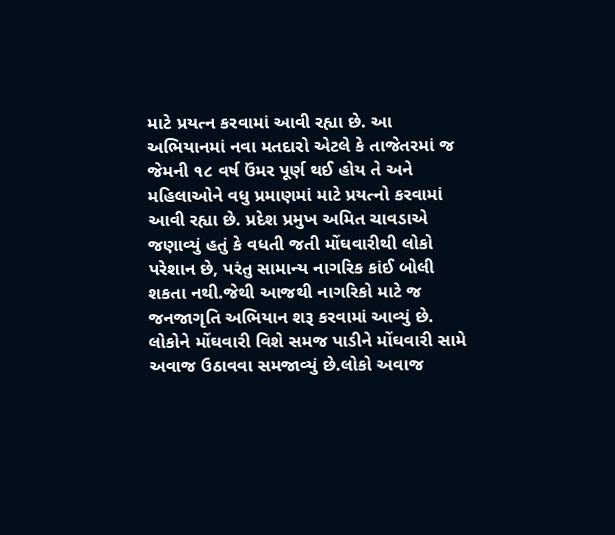માટે પ્રયત્ન કરવામાં આવી રહ્યા છે. આ અભિયાનમાં નવા મતદારો એટલે કે તાજેતરમાં જ જેમની ૧૮ વર્ષ ઉંમર પૂર્ણ થઈ હોય તે અને મહિલાઓને વધુ પ્રમાણમાં માટે પ્રયત્નો કરવામાં આવી રહ્યા છે. પ્રદેશ પ્રમુખ અમિત ચાવડાએ જણાવ્યું હતું કે વધતી જતી મોંઘવારીથી લોકો પરેશાન છે, પરંતુ સામાન્ય નાગરિક કાંઈ બોલી શકતા નથી.જેથી આજથી નાગરિકો માટે જ જનજાગૃતિ અભિયાન શરૂ કરવામાં આવ્યું છે. લોકોને મોંઘવારી વિશે સમજ પાડીને મોંઘવારી સામે અવાજ ઉઠાવવા સમજાવ્યું છે.લોકો અવાજ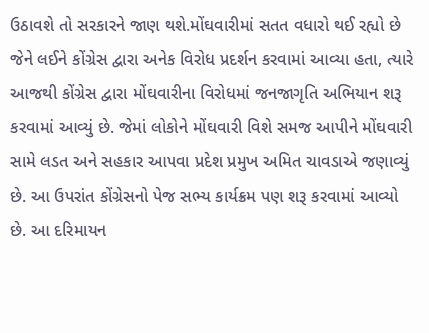ઉઠાવશે તો સરકારને જાણ થશે.મોંઘવારીમાં સતત વધારો થઈ રહ્યો છે જેને લઈને કોંગ્રેસ દ્વારા અનેક વિરોધ પ્રદર્શન કરવામાં આવ્યા હતા, ત્યારે આજથી કોંગ્રેસ દ્વારા મોંઘવારીના વિરોધમાં જનજાગૃતિ અભિયાન શરૂ કરવામાં આવ્યું છે. જેમાં લોકોને મોંઘવારી વિશે સમજ આપીને મોંઘવારી સામે લડત અને સહકાર આપવા પ્રદેશ પ્રમુખ અમિત ચાવડાએ જણાવ્યું છે. આ ઉપરાંત કોંગ્રેસનો પેજ સભ્ય કાર્યક્રમ પણ શરૂ કરવામાં આવ્યો છે. આ દરિમાયન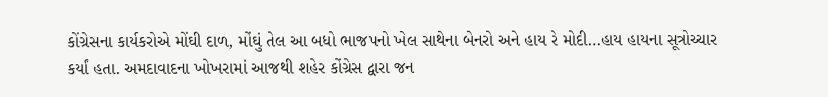કોંગ્રેસના કાર્યકરોએ મોંઘી દાળ, મોંઘું તેલ આ બધો ભાજપનો ખેલ સાથેના બેનરો અને હાય રે મોદી…હાય હાયના સૂત્રોચ્ચાર કર્યાં હતા. અમદાવાદના ખોખરામાં આજથી શહેર કોંગ્રેસ દ્વારા જન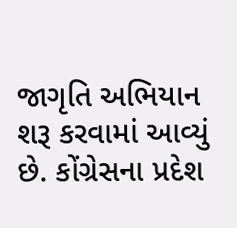જાગૃતિ અભિયાન શરૂ કરવામાં આવ્યું છે. કોંગ્રેસના પ્રદેશ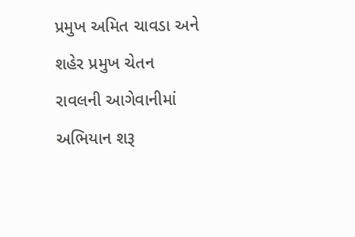પ્રમુખ અમિત ચાવડા અને શહેર પ્રમુખ ચેતન રાવલની આગેવાનીમાં અભિયાન શરૂ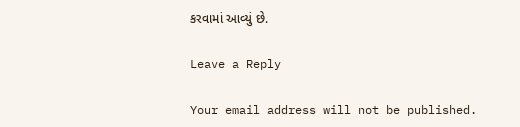કરવામાં આવ્યું છે.

Leave a Reply

Your email address will not be published.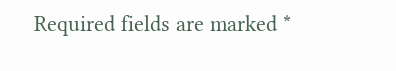Required fields are marked *